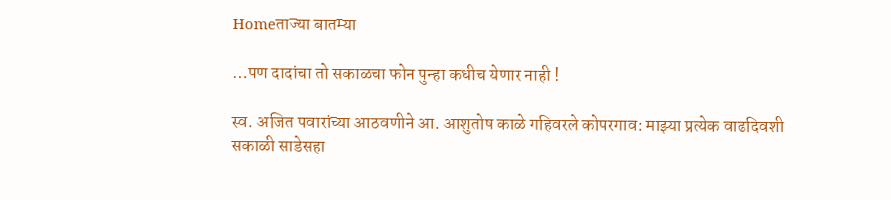Homeताज्या बातम्या

…पण दादांचा तो सकाळचा फोन पुन्हा कधीच येणार नाही !

स्व. अजित पवारांच्या आठवणीने आ. आशुतोष काळे गहिवरले कोपरगाव: माझ्या प्रत्येक वाढदिवशी सकाळी साडेसहा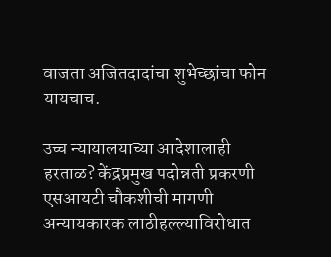वाजता अजितदादांचा शुभेच्छांचा फोन यायचाच.

उच्च न्यायालयाच्या आदेशालाही हरताळ? केंद्रप्रमुख पदोन्नती प्रकरणी एसआयटी चौकशीची मागणी
अन्यायकारक लाठीहल्ल्याविरोधात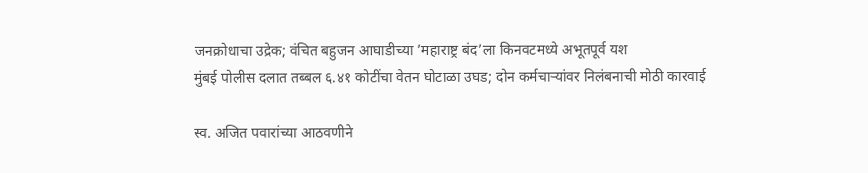जनक्रोधाचा उद्रेक; वंचित बहुजन आघाडीच्या ’महाराष्ट्र बंद’ला किनवटमध्ये अभूतपूर्व यश
मुंबई पोलीस दलात तब्बल ६.४१ कोटींचा वेतन घोटाळा उघड; दोन कर्मचाऱ्यांवर निलंबनाची मोठी कारवाई

स्व. अजित पवारांच्या आठवणीने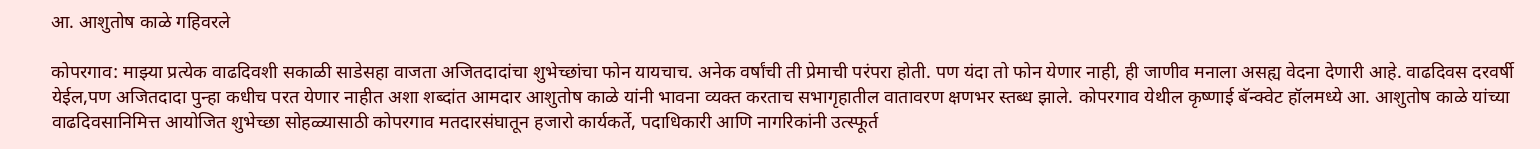आ. आशुतोष काळे गहिवरले

कोपरगाव: माझ्या प्रत्येक वाढदिवशी सकाळी साडेसहा वाजता अजितदादांचा शुभेच्छांचा फोन यायचाच. अनेक वर्षांची ती प्रेमाची परंपरा होती. पण यंदा तो फोन येणार नाही, ही जाणीव मनाला असह्य वेदना देणारी आहे. वाढदिवस दरवर्षी येईल,पण अजितदादा पुन्हा कधीच परत येणार नाहीत अशा शब्दांत आमदार आशुतोष काळे यांनी भावना व्यक्त करताच सभागृहातील वातावरण क्षणभर स्तब्ध झाले. कोपरगाव येथील कृष्णाई बॅन्क्वेट हॉलमध्ये आ. आशुतोष काळे यांच्या वाढदिवसानिमित्त आयोजित शुभेच्छा सोहळ्यासाठी कोपरगाव मतदारसंघातून हजारो कार्यकर्ते, पदाधिकारी आणि नागरिकांनी उत्स्फूर्त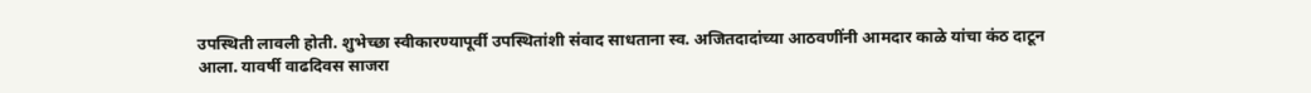उपस्थिती लावली होती. शुभेच्छा स्वीकारण्यापूर्वी उपस्थितांशी संवाद साधताना स्व. अजितदादांच्या आठवणींनी आमदार काळे यांचा कंठ दाटून आला. यावर्षी वाढदिवस साजरा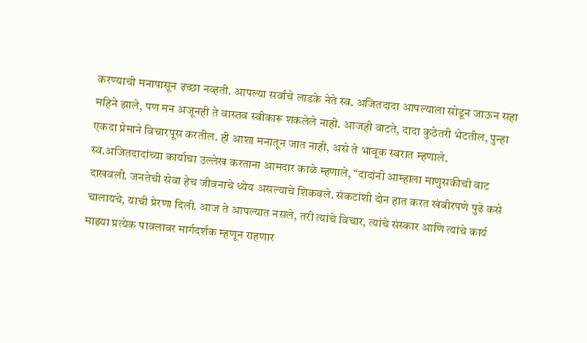करण्याची मनापासून इच्छा नव्हती. आपल्या सर्वांचे लाडके नेते स्व. अजितदादा आपल्याला सोडून जाऊन सहा महिने झाले, पण मन अजूनही ते वास्तव स्वीकारू शकलेले नाही. आजही वाटते, दादा कुठेतरी भेटतील, पुन्हा एकदा प्रेमाने विचारपूस करतील. ही आशा मनातून जात नाही, असे ते भावूक स्वरात म्हणाले. स्व.अजितदादांच्या कार्याचा उल्लेख करताना आमदार काळे म्हणाले, “दादांनी आम्हाला माणुसकीची वाट दाखवली. जनतेची सेवा हेच जीवनाचे ध्येय असल्याचे शिकवले. संकटांशी दोन हात करत खंबीरपणे पुढे कसे चालायचे, याची प्रेरणा दिली. आज ते आपल्यात नसले, तरी त्यांचे विचार, त्यांचे संस्कार आणि त्यांचे कार्य माझ्या प्रत्येक पावलावर मार्गदर्शक म्हणून राहणार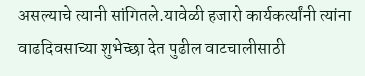असल्याचे त्यानी सांगितले.यावेळी हजारो कार्यकर्त्यांनी त्यांना वाढदिवसाच्या शुभेच्छा देत पुढील वाटचालीसाठी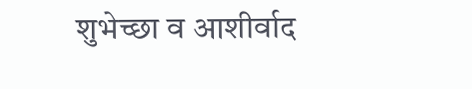शुभेच्छा व आशीर्वाद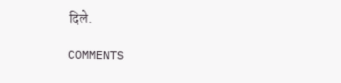दिले.

COMMENTS